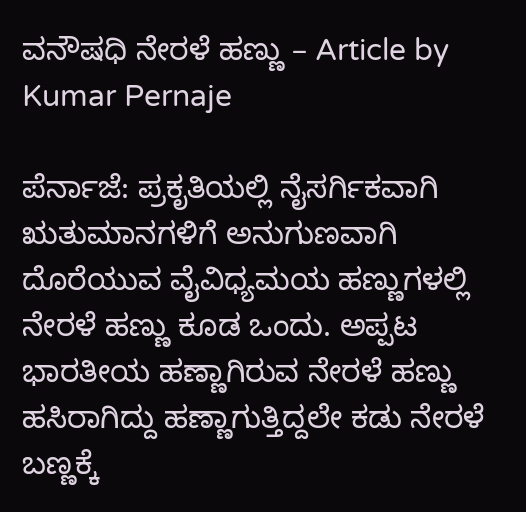ವನೌಷಧಿ ನೇರಳೆ ಹಣ್ಣು – Article by Kumar Pernaje

ಪೆರ್ನಾಜೆ: ಪ್ರಕೃತಿಯಲ್ಲಿ ನೈಸರ್ಗಿಕವಾಗಿ ಋತುಮಾನಗಳಿಗೆ ಅನುಗುಣವಾಗಿ ದೊರೆಯುವ ವೈವಿಧ್ಯಮಯ ಹಣ್ಣುಗಳಲ್ಲಿ ನೇರಳೆ ಹಣ್ಣು ಕೂಡ ಒಂದು. ಅಪ್ಪಟ ಭಾರತೀಯ ಹಣ್ಣಾಗಿರುವ ನೇರಳೆ ಹಣ್ಣು ಹಸಿರಾಗಿದ್ದು ಹಣ್ಣಾಗುತ್ತಿದ್ದಲೇ ಕಡು ನೇರಳೆ ಬಣ್ಣಕ್ಕೆ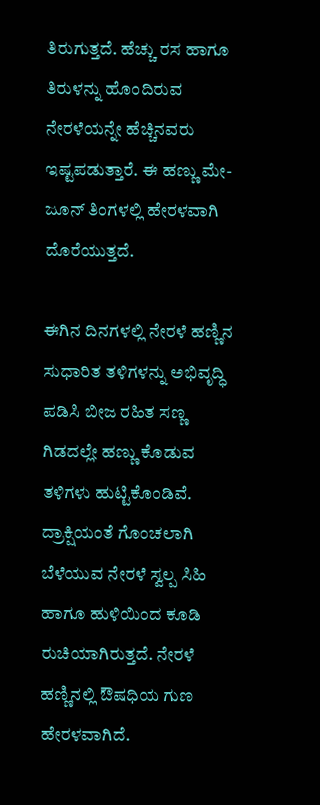ತಿರುಗುತ್ತದೆ. ಹೆಚ್ಚು ರಸ ಹಾಗೂ ತಿರುಳನ್ನು ಹೊಂದಿರುವ ನೇರಳೆಯನ್ನೇ ಹೆಚ್ಚಿನವರು ಇಷ್ಟಪಡುತ್ತಾರೆ. ಈ ಹಣ್ಣು ಮೇ-ಜೂನ್ ತಿಂಗಳಲ್ಲಿ ಹೇರಳವಾಗಿ ದೊರೆಯುತ್ತದೆ.

ಈಗಿನ ದಿನಗಳಲ್ಲಿ ನೇರಳೆ ಹಣ್ಣಿನ ಸುಧಾರಿತ ತಳಿಗಳನ್ನು ಅಭಿವೃದ್ಧಿ ಪಡಿಸಿ ಬೀಜ ರಹಿತ ಸಣ್ಣ ಗಿಡದಲ್ಲೇ ಹಣ್ಣು ಕೊಡುವ ತಳಿಗಳು ಹುಟ್ಟಿಕೊಂಡಿವೆ. ದ್ರಾಕ್ಷಿಯಂತೆ ಗೊಂಚಲಾಗಿ ಬೆಳೆಯುವ ನೇರಳೆ ಸ್ವಲ್ಪ ಸಿಹಿ ಹಾಗೂ ಹುಳಿಯಿಂದ ಕೂಡಿ ರುಚಿಯಾಗಿರುತ್ತದೆ. ನೇರಳೆ ಹಣ್ಣಿನಲ್ಲಿ ಔಷಧಿಯ ಗುಣ ಹೇರಳವಾಗಿದೆ.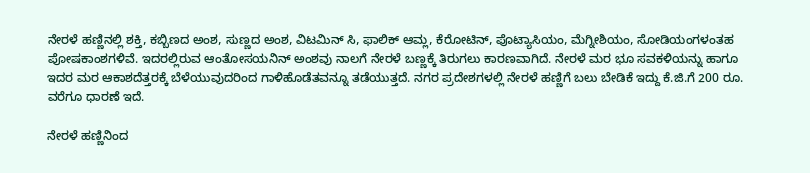ನೇರಳೆ ಹಣ್ಣಿನಲ್ಲಿ ಶಕ್ತಿ, ಕಬ್ಬಿಣದ ಅಂಶ, ಸುಣ್ಣದ ಅಂಶ, ವಿಟಮಿನ್ ಸಿ, ಫಾಲಿಕ್ ಆಮ್ಲ, ಕೆರೋಟಿನ್, ಪೊಟ್ಯಾಸಿಯಂ, ಮೆಗ್ನೀಶಿಯಂ, ಸೋಡಿಯಂಗಳಂತಹ ಪೋಷಕಾಂಶಗಳಿವೆ. ಇದರಲ್ಲಿರುವ ಆಂತೋಸಯನಿನ್ ಅಂಶವು ನಾಲಗೆ ನೇರಳೆ ಬಣ್ಣಕ್ಕೆ ತಿರುಗಲು ಕಾರಣವಾಗಿದೆ. ನೇರಳೆ ಮರ ಭೂ ಸವಕಳಿಯನ್ನು ಹಾಗೂ ಇದರ ಮರ ಆಕಾಶದೆತ್ತರಕ್ಕೆ ಬೆಳೆಯುವುದರಿಂದ ಗಾಳಿಹೊಡೆತವನ್ನೂ ತಡೆಯುತ್ತದೆ. ನಗರ ಪ್ರದೇಶಗಳಲ್ಲಿ ನೇರಳೆ ಹಣ್ಣಿಗೆ ಬಲು ಬೇಡಿಕೆ ಇದ್ದು ಕೆ.ಜಿ.ಗೆ 200 ರೂ. ವರೆಗೂ ಧಾರಣೆ ಇದೆ.

ನೇರಳೆ ಹಣ್ಣಿನಿಂದ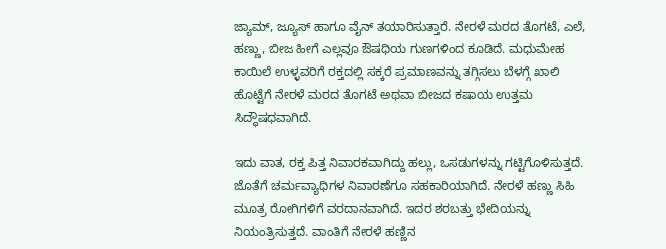ಜ್ಯಾಮ್, ಜ್ಯೂಸ್ ಹಾಗೂ ವೈನ್ ತಯಾರಿಸುತ್ತಾರೆ. ನೇರಳೆ ಮರದ ತೊಗಟೆ, ಎಲೆ, ಹಣ್ಣು, ಬೀಜ ಹೀಗೆ ಎಲ್ಲವೂ ಔಷಧಿಯ ಗುಣಗಳಿಂದ ಕೂಡಿದೆ. ಮಧುಮೇಹ ಕಾಯಿಲೆ ಉಳ್ಳವರಿಗೆ ರಕ್ತದಲ್ಲಿ ಸಕ್ಕರೆ ಪ್ರಮಾಣವನ್ನು ತಗ್ಗಿಸಲು ಬೆಳಗ್ಗೆ ಖಾಲಿ ಹೊಟ್ಟೆಗೆ ನೇರಳೆ ಮರದ ತೊಗಟೆ ಅಥವಾ ಬೀಜದ ಕಷಾಯ ಉತ್ತಮ ಸಿದ್ಧೌಷಧವಾಗಿದೆ.

ಇದು ವಾತ, ರಕ್ತ ಪಿತ್ತ ನಿವಾರಕವಾಗಿದ್ದು ಹಲ್ಲು, ಒಸಡುಗಳನ್ನು ಗಟ್ಟಿಗೊಳಿಸುತ್ತದೆ. ಜೊತೆಗೆ ಚರ್ಮವ್ಯಾಧಿಗಳ ನಿವಾರಣೆಗೂ ಸಹಕಾರಿಯಾಗಿದೆ. ನೇರಳೆ ಹಣ್ಣು ಸಿಹಿ ಮೂತ್ರ ರೋಗಿಗಳಿಗೆ ವರದಾನವಾಗಿದೆ. ಇದರ ಶರಬತ್ತು ಭೇದಿಯನ್ನು ನಿಯಂತ್ರಿಸುತ್ತದೆ. ವಾಂತಿಗೆ ನೇರಳೆ ಹಣ್ಣಿನ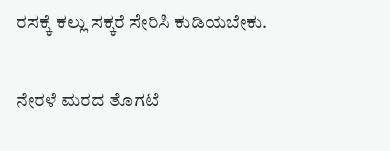ರಸಕ್ಕೆ ಕಲ್ಲು ಸಕ್ಕರೆ ಸೇರಿಸಿ ಕುಡಿಯಬೇಕು.

ನೇರಳೆ ಮರದ ತೊಗಟೆ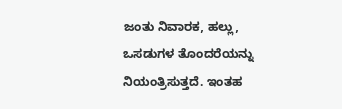ಜಂತು ನಿವಾರಕ, ಹಲ್ಲು, ಒಸಡುಗಳ ತೊಂದರೆಯನ್ನು ನಿಯಂತ್ರಿಸುತ್ತದೆ. ಇಂತಹ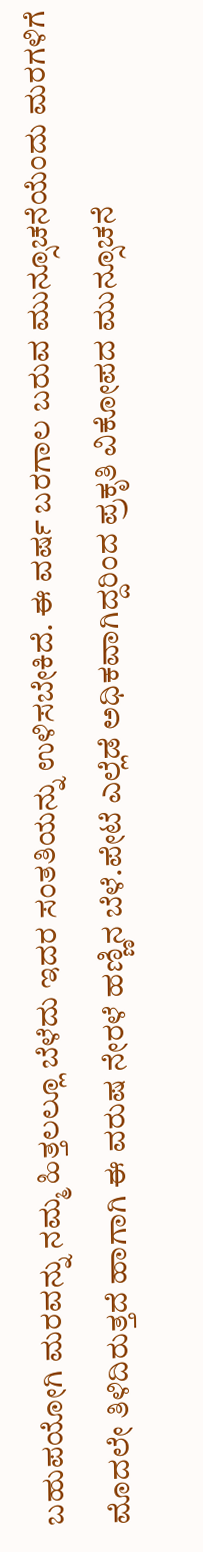ಬಹುಪಯೋಗಿ ಮರವನ್ನು ನಮ್ಮ ಹಿತ್ತಲಲ್ಲೂ ಬೆಳೆದು ಇದರ ಸಂತತಿಯನ್ನು ಉಳಿಸಬೇಕಿದೆ. ಈ ವರ್ಷ ಬರಗಾಲ ಬರುವ ಮುನ್ಸೂಚನೆಯೆಂದು ಮರಗಳಿಗೆ ಮೊದಲೇ ತಿಳಿದಿರುತ್ತದೆ ಹಾಗಾಗಿ ಈ ವರುಷ ನೇರಳೆ ಹಣ್ಣಿನ ಬೆಳೆ.ಪೇಟೆ ಎಲ್ಲೆಡೆ ಅಧಿಕವಾಗಿದ್ದರಿಂದ ಪ್ರಕೃತಿ ವಿಕೋಪದ ಮುನ್ಸೂಚನೆ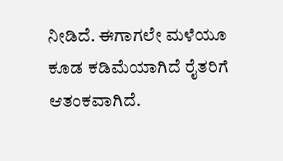ನೀಡಿದೆ. ಈಗಾಗಲೇ ಮಳೆಯೂ ಕೂಡ ಕಡಿಮೆಯಾಗಿದೆ ರೈತರಿಗೆ ಆತಂಕವಾಗಿದೆ.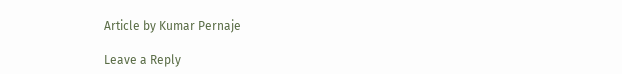Article by Kumar Pernaje

Leave a Reply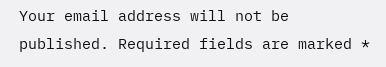Your email address will not be published. Required fields are marked *